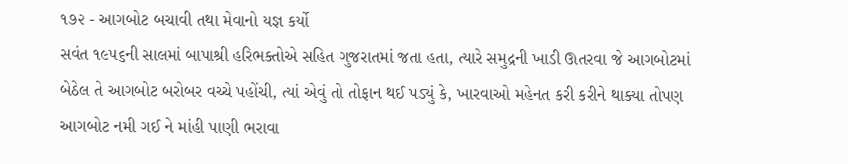૧૭૨ - આગબોટ બચાવી તથા મેવાનો યજ્ઞ કર્યો
સવંત ૧૯૫૬ની સાલમાં બાપાશ્રી હરિભક્તોએ સહિત ગુજરાતમાં જતા હતા, ત્યારે સમુદ્રની ખાડી ઊતરવા જે આગબોટમાં બેઠેલ તે આગબોટ બરોબર વચ્ચે પહોંચી, ત્યાં એવું તો તોફાન થઈ પડ્યું કે, ખારવાઓ મહેનત કરી કરીને થાક્યા તોપણ આગબોટ નમી ગઈ ને માંહી પાણી ભરાવા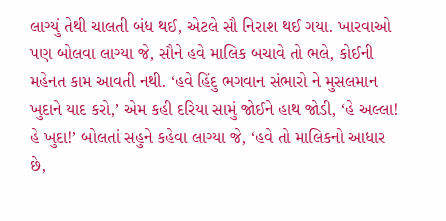લાગ્યું તેથી ચાલતી બંધ થઈ, એટલે સૌ નિરાશ થઈ ગયા. ખારવાઓ પણ બોલવા લાગ્યા જે, સૌને હવે માલિક બચાવે તો ભલે, કોઈની મહેનત કામ આવતી નથી. ‘હવે હિંદુ ભગવાન સંભારો ને મુસલમાન ખુદાને યાદ કરો,’ એમ કહી દરિયા સામું જોઈને હાથ જોડી, ‘હે અલ્લા! હે ખુદા!’ બોલતાં સહુને કહેવા લાગ્યા જે, ‘હવે તો માલિકનો આધાર છે,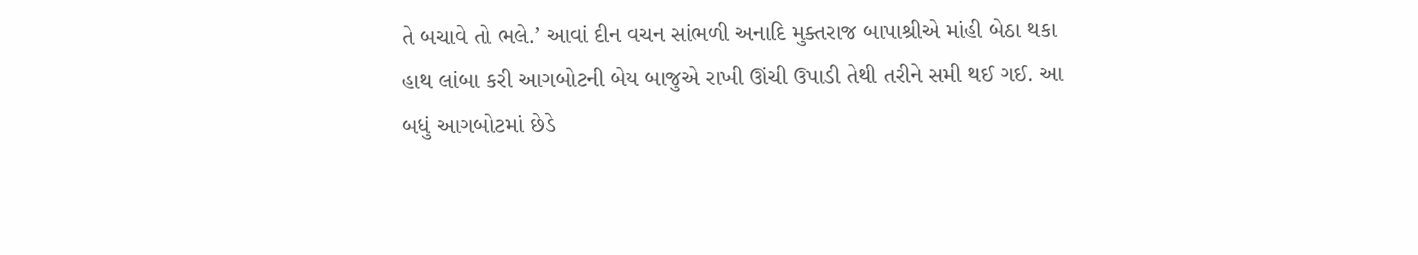તે બચાવે તો ભલે.’ આવાં દીન વચન સાંભળી અનાદિ મુક્તરાજ બાપાશ્રીએ માંહી બેઠા થકા હાથ લાંબા કરી આગબોટની બેય બાજુએ રાખી ઊંચી ઉપાડી તેથી તરીને સમી થઈ ગઈ. આ બધું આગબોટમાં છેડે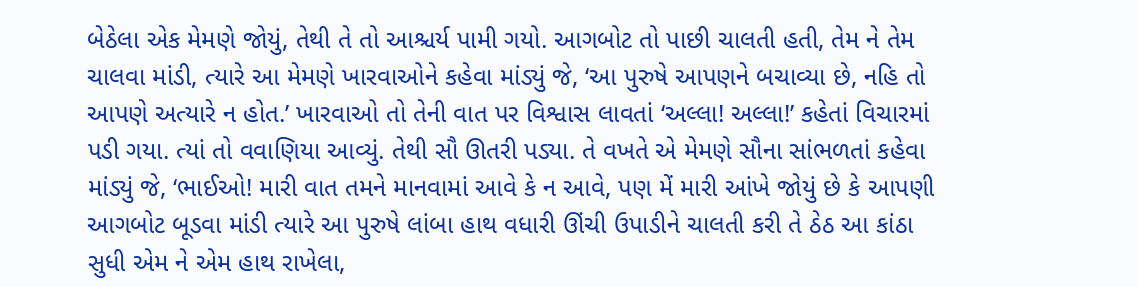બેઠેલા એક મેમણે જોયું, તેથી તે તો આશ્ચર્ય પામી ગયો. આગબોટ તો પાછી ચાલતી હતી, તેમ ને તેમ ચાલવા માંડી, ત્યારે આ મેમણે ખારવાઓને કહેવા માંડ્યું જે, ‘આ પુરુષે આપણને બચાવ્યા છે, નહિ તો આપણે અત્યારે ન હોત.’ ખારવાઓ તો તેની વાત પર વિશ્વાસ લાવતાં ‘અલ્લા! અલ્લા!’ કહેતાં વિચારમાં પડી ગયા. ત્યાં તો વવાણિયા આવ્યું. તેથી સૌ ઊતરી પડ્યા. તે વખતે એ મેમણે સૌના સાંભળતાં કહેવા માંડ્યું જે, ‘ભાઈઓ! મારી વાત તમને માનવામાં આવે કે ન આવે, પણ મેં મારી આંખે જોયું છે કે આપણી આગબોટ બૂડવા માંડી ત્યારે આ પુરુષે લાંબા હાથ વધારી ઊંચી ઉપાડીને ચાલતી કરી તે ઠેઠ આ કાંઠા સુધી એમ ને એમ હાથ રાખેલા,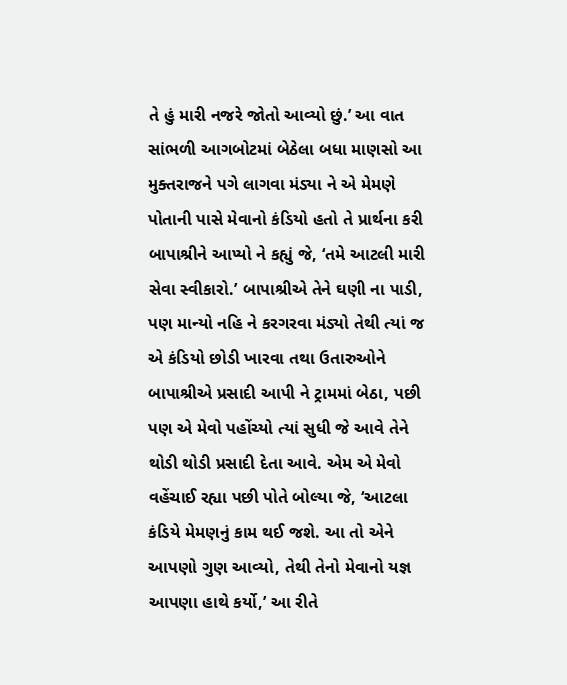તે હું મારી નજરે જોતો આવ્યો છું.’ આ વાત સાંભળી આગબોટમાં બેઠેલા બધા માણસો આ મુક્તરાજને પગે લાગવા મંડ્યા ને એ મેમણે પોતાની પાસે મેવાનો કંડિયો હતો તે પ્રાર્થના કરી બાપાશ્રીને આપ્યો ને કહ્યું જે, ‘તમે આટલી મારી સેવા સ્વીકારો.’ બાપાશ્રીએ તેને ઘણી ના પાડી, પણ માન્યો નહિ ને કરગરવા મંડ્યો તેથી ત્યાં જ એ કંડિયો છોડી ખારવા તથા ઉતારુઓને બાપાશ્રીએ પ્રસાદી આપી ને ટ્રામમાં બેઠા, પછી પણ એ મેવો પહોંચ્યો ત્યાં સુધી જે આવે તેને થોડી થોડી પ્રસાદી દેતા આવે. એમ એ મેવો વહેંચાઈ રહ્યા પછી પોતે બોલ્યા જે, ‘આટલા કંડિયે મેમણનું કામ થઈ જશે. આ તો એને આપણો ગુણ આવ્યો, તેથી તેનો મેવાનો યજ્ઞ આપણા હાથે કર્યો,’ આ રીતે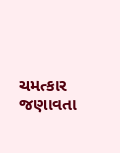ચમત્કાર જણાવતા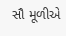સૌ મૂળીએ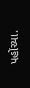પહોંચ્યા.